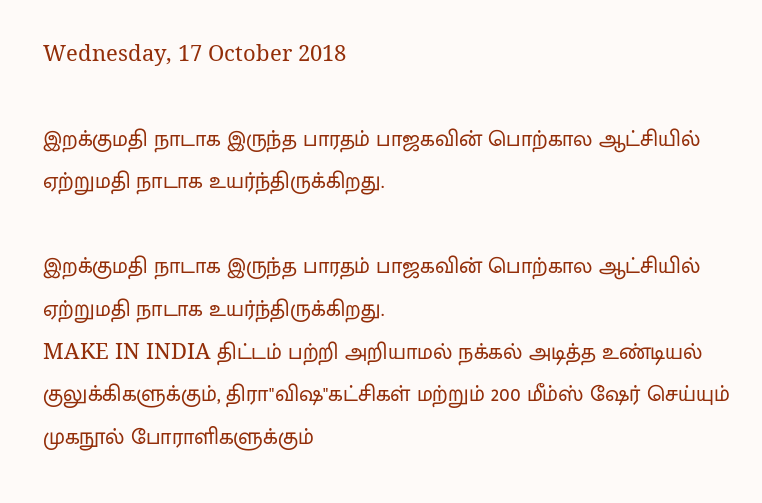Wednesday, 17 October 2018

இறக்குமதி நாடாக இருந்த பாரதம் பாஜகவின் பொற்கால ஆட்சியில் ஏற்றுமதி நாடாக உயர்ந்திருக்கிறது.

இறக்குமதி நாடாக இருந்த பாரதம் பாஜகவின் பொற்கால ஆட்சியில் ஏற்றுமதி நாடாக உயர்ந்திருக்கிறது.
MAKE IN INDIA திட்டம் பற்றி அறியாமல் நக்கல் அடித்த உண்டியல் குலுக்கிகளுக்கும், திரா"விஷ"கட்சிகள் மற்றும் 200 மீம்ஸ் ஷேர் செய்யும் முகநூல் போராளிகளுக்கும்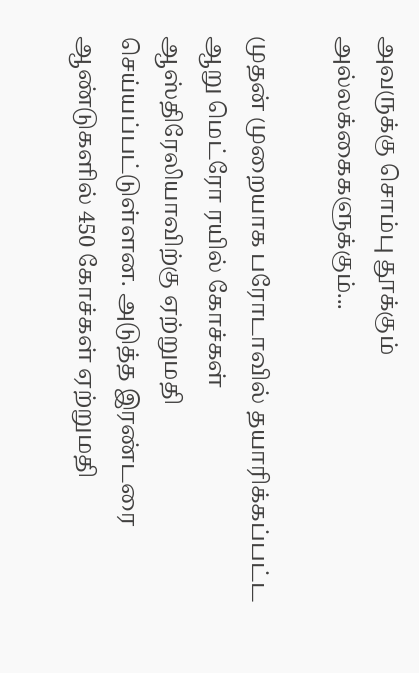அவருக்கு சொம்பு தூக்கும் அல்லக்கைகளுக்கும்...

முதன் முறையாக பரோடாவில் தயாரிக்கப்பட்ட ஆறு மெட்ரோ ரயில் கோச்கள் ஆஸ்திரேலியாவிற்கு ஏற்றுமதி செய்யப்பட்டுள்ளன. அடுத்த இரண்டரை ஆண்டுகளில் 450 கோச்கள் ஏற்றுமதி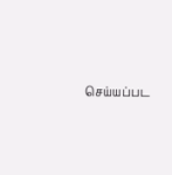செய்யப்பட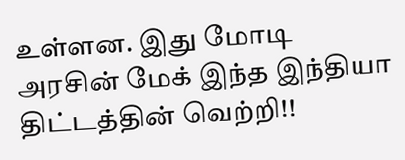உள்ளன. இது மோடி அரசின் மேக் இந்த இந்தியா திட்டத்தின் வெற்றி!!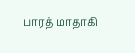பாரத் மாதாகி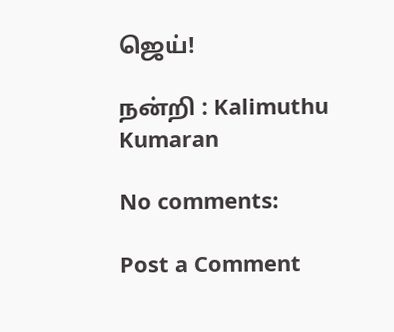ஜெய்!

நன்றி : Kalimuthu Kumaran

No comments:

Post a Comment